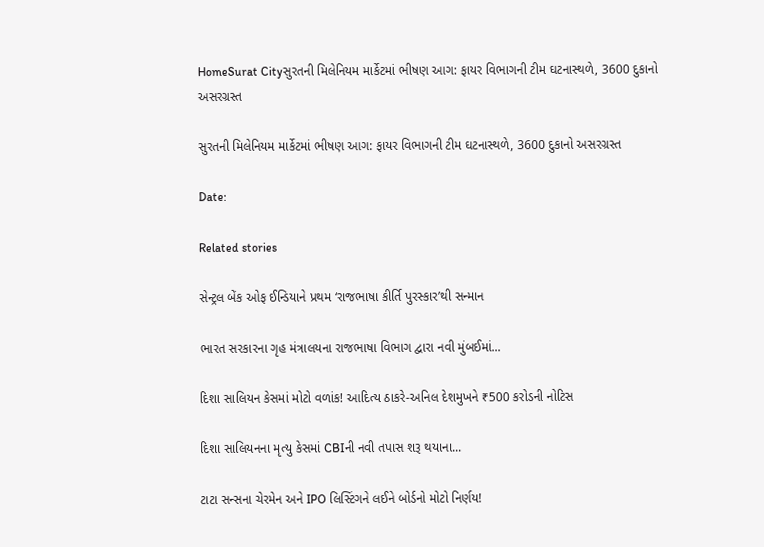HomeSurat Cityસુરતની મિલેનિયમ માર્કેટમાં ભીષણ આગ: ફાયર વિભાગની ટીમ ઘટનાસ્થળે, 3600 દુકાનો અસરગ્રસ્ત

સુરતની મિલેનિયમ માર્કેટમાં ભીષણ આગ: ફાયર વિભાગની ટીમ ઘટનાસ્થળે, 3600 દુકાનો અસરગ્રસ્ત

Date:

Related stories

સેન્ટ્રલ બેંક ઓફ ઈન્ડિયાને પ્રથમ ‘રાજભાષા કીર્તિ પુરસ્કાર’થી સન્માન

ભારત સરકારના ગૃહ મંત્રાલયના રાજભાષા વિભાગ દ્વારા નવી મુંબઈમાં...

દિશા સાલિયન કેસમાં મોટો વળાંક! આદિત્ય ઠાકરે-અનિલ દેશમુખને ₹500 કરોડની નોટિસ

દિશા સાલિયનના મૃત્યુ કેસમાં CBIની નવી તપાસ શરૂ થયાના...

ટાટા સન્સના ચેરમેન અને IPO લિસ્ટિંગને લઈને બોર્ડનો મોટો નિર્ણય!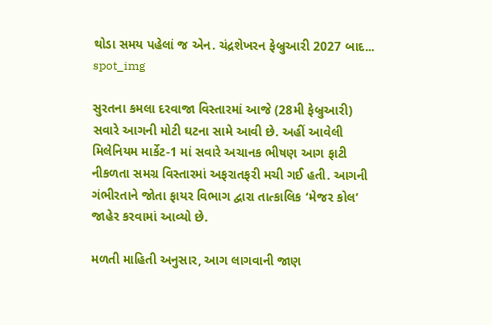થોડા સમય પહેલાં જ એન. ચંદ્રશેખરન ફેબ્રુઆરી 2027 બાદ...
spot_img

સુરતના કમલા દરવાજા વિસ્તારમાં આજે (28મી ફેબ્રુઆરી) સવારે આગની મોટી ઘટના સામે આવી છે. અહીં આવેલી મિલેનિયમ માર્કેટ-1 માં સવારે અચાનક ભીષણ આગ ફાટી નીકળતા સમગ્ર વિસ્તારમાં અફરાતફરી મચી ગઈ હતી. આગની ગંભીરતાને જોતા ફાયર વિભાગ દ્વારા તાત્કાલિક ‘મેજર કોલ’ જાહેર કરવામાં આવ્યો છે.

મળતી માહિતી અનુસાર, આગ લાગવાની જાણ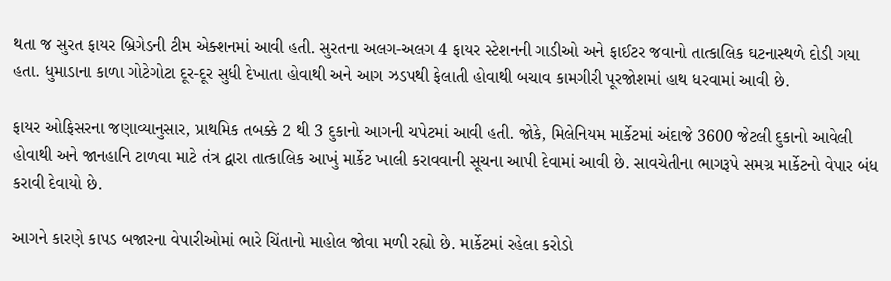થતા જ સુરત ફાયર બ્રિગેડની ટીમ એક્શનમાં આવી હતી. સુરતના અલગ-અલગ 4 ફાયર સ્ટેશનની ગાડીઓ અને ફાઈટર જવાનો તાત્કાલિક ઘટનાસ્થળે દોડી ગયા હતા. ધુમાડાના કાળા ગોટેગોટા દૂર-દૂર સુધી દેખાતા હોવાથી અને આગ ઝડપથી ફેલાતી હોવાથી બચાવ કામગીરી પૂરજોશમાં હાથ ધરવામાં આવી છે.

ફાયર ઓફિસરના જણાવ્યાનુસાર, પ્રાથમિક તબક્કે 2 થી 3 દુકાનો આગની ચપેટમાં આવી હતી. જોકે, મિલેનિયમ માર્કેટમાં અંદાજે 3600 જેટલી દુકાનો આવેલી હોવાથી અને જાનહાનિ ટાળવા માટે તંત્ર દ્વારા તાત્કાલિક આખું માર્કેટ ખાલી કરાવવાની સૂચના આપી દેવામાં આવી છે. સાવચેતીના ભાગરૂપે સમગ્ર માર્કેટનો વેપાર બંધ કરાવી દેવાયો છે.

આગને કારણે કાપડ બજારના વેપારીઓમાં ભારે ચિંતાનો માહોલ જોવા મળી રહ્યો છે. માર્કેટમાં રહેલા કરોડો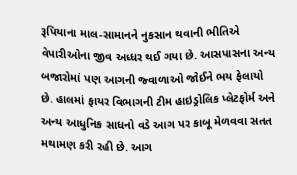રૂપિયાના માલ-સામાનને નુકસાન થવાની ભીતિએ વેપારીઓના જીવ અધ્ધર થઈ ગયા છે. આસપાસના અન્ય બજારોમાં પણ આગની જ્વાળાઓ જોઈને ભય ફેલાયો છે. હાલમાં ફાયર વિભાગની ટીમ હાઇડ્રોલિક પ્લેટફોર્મ અને અન્ય આધુનિક સાધનો વડે આગ પર કાબૂ મેળવવા સતત મથામણ કરી રહી છે. આગ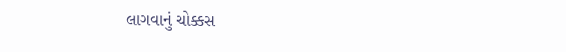લાગવાનું ચોક્કસ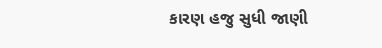કારણ હજુ સુધી જાણી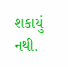શકાયું નથી.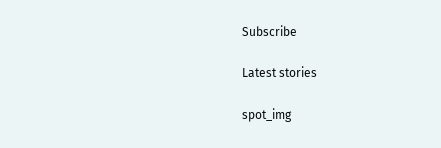Subscribe

Latest stories

spot_img